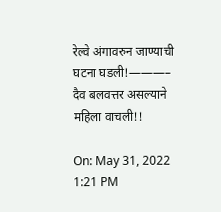रेल्वे अंगावरुन जाण्याची घटना घडली!———– दैव बलवत्तर असल्याने महिला वाचली!!

On: May 31, 2022 1:21 PM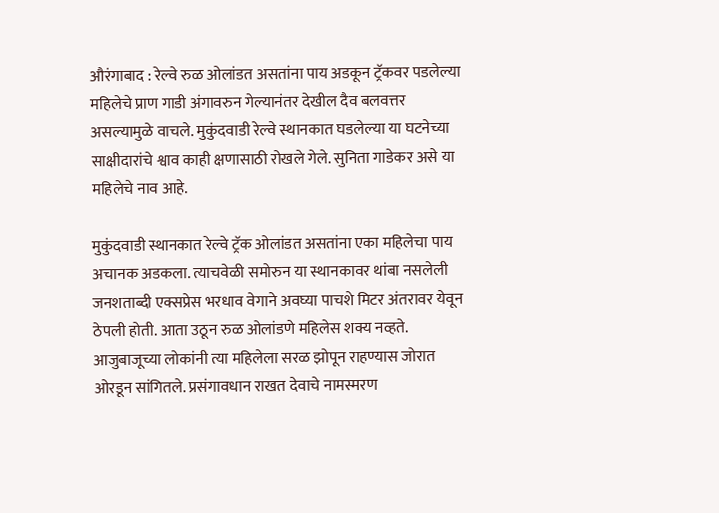औरंगाबाद : रेल्वे रुळ ओलांडत असतांना पाय अडकून ट्रॅकवर पडलेल्या महिलेचे प्राण गाडी अंगावरुन गेल्यानंतर देखील दैव बलवत्तर असल्यामुळे वाचले. मुकुंदवाडी रेल्वे स्थानकात घडलेल्या या घटनेच्या साक्षीदारांचे श्वाव काही क्षणासाठी रोखले गेले. सुनिता गाडेकर असे या महिलेचे नाव आहे.

मुकुंदवाडी स्थानकात रेल्वे ट्रॅक ओलांडत असतांना एका महिलेचा पाय अचानक अडकला. त्याचवेळी समोरुन या स्थानकावर थांबा नसलेली जनशताब्दी एक्सप्रेस भरधाव वेगाने अवघ्या पाचशे मिटर अंतरावर येवून ठेपली होती. आता उठून रुळ ओलांडणे महिलेस शक्य नव्हते. आजुबाजूच्या लोकांनी त्या महिलेला सरळ झोपून राहण्यास जोरात ओरडून सांगितले. प्रसंगावधान राखत देवाचे नामस्मरण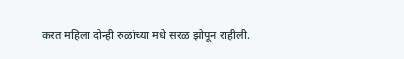करत महिला दोन्ही रुळांच्या मधे सरळ झोपून राहीली.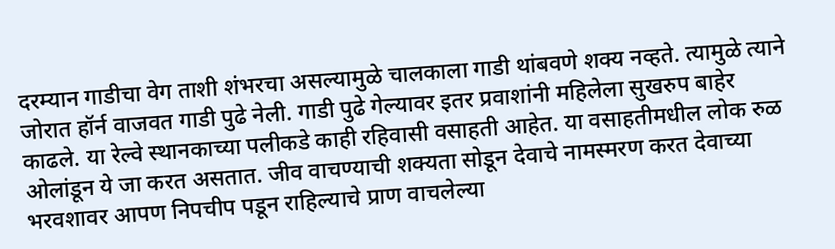दरम्यान गाडीचा वेग ताशी शंभरचा असल्यामुळे चालकाला गाडी थांबवणे शक्य नव्हते. त्यामुळे त्याने जोरात हॉर्न वाजवत गाडी पुढे नेली. गाडी पुढे गेल्यावर इतर प्रवाशांनी महिलेला सुखरुप बाहेर काढले. या रेल्वे स्थानकाच्या पलीकडे काही रहिवासी वसाहती आहेत. या वसाहतीमधील लोक रुळ ओलांडून ये जा करत असतात. जीव वाचण्याची शक्यता सोडून देवाचे नामस्मरण करत देवाच्या भरवशावर आपण निपचीप पडून राहिल्याचे प्राण वाचलेल्या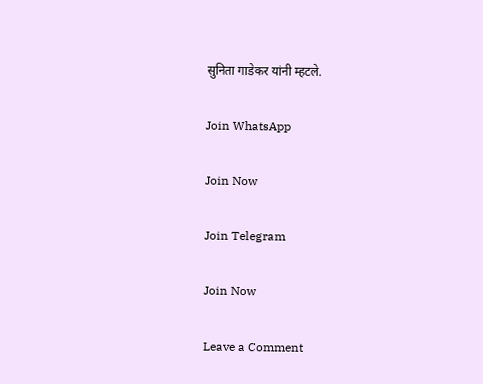सुनिता गाडेकर यांनी म्हटले.

Join WhatsApp

Join Now

Join Telegram

Join Now

Leave a Comment